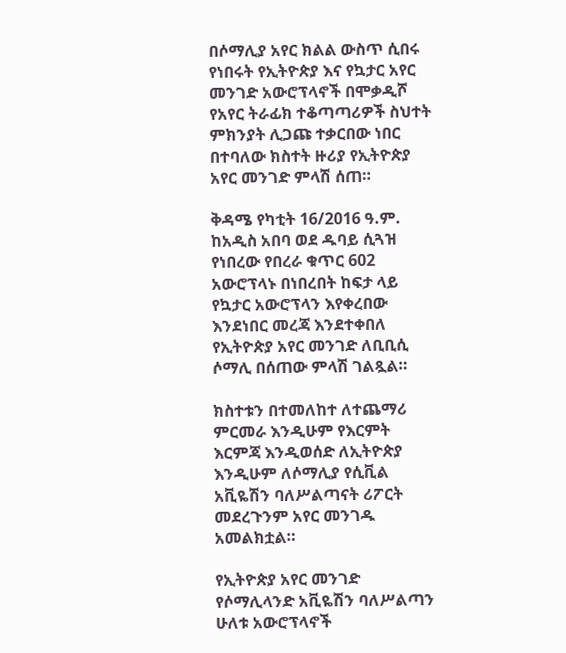በሶማሊያ አየር ክልል ውስጥ ሲበሩ የነበሩት የኢትዮጵያ እና የኳታር አየር መንገድ አውሮፕላኖች በሞቃዲሾ የአየር ትራፊክ ተቆጣጣሪዎች ስህተት ምክንያት ሊጋጩ ተቃርበው ነበር በተባለው ክስተት ዙሪያ የኢትዮጵያ አየር መንገድ ምላሽ ሰጠ።

ቅዳሜ የካቲት 16/2016 ዓ.ም. ከአዲስ አበባ ወደ ዱባይ ሲጓዝ የነበረው የበረራ ቁጥር 602 አውሮፕላኑ በነበረበት ከፍታ ላይ የኳታር አውሮፕላን እየቀረበው እንደነበር መረጃ እንደተቀበለ የኢትዮጵያ አየር መንገድ ለቢቢሲ ሶማሊ በሰጠው ምላሽ ገልጿል።

ክስተቱን በተመለከተ ለተጨማሪ ምርመራ እንዲሁም የእርምት እርምጃ እንዲወሰድ ለኢትዮጵያ እንዲሁም ለሶማሊያ የሲቪል አቪዬሽን ባለሥልጣናት ሪፖርት መደረጉንም አየር መንገዱ አመልክቷል።

የኢትዮጵያ አየር መንገድ የሶማሊላንድ አቪዬሽን ባለሥልጣን ሁለቱ አውሮፕላኖች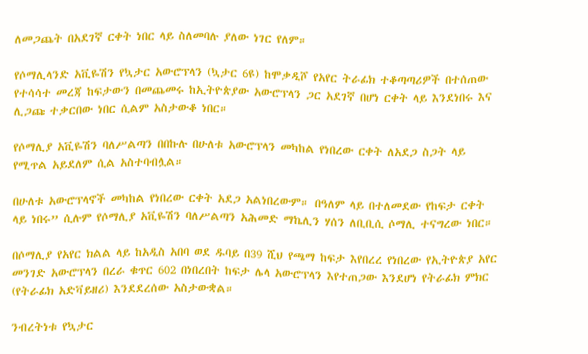ለመጋጨት በአደገኛ ርቀት ነበር ላይ ስለመባሉ ያለው ነገር የለም።

የሶማሊላንድ አቪዬሽን የኳታር አውሮፕላን (ኳታር 6ዩ) ከሞቃዲሾ የአየር ትራፊክ ተቆጣጣሪዎች በተሰጠው የተሳሳተ መረጃ ከፍታውን በመጨመሩ ከኢትዮጵያው አውሮፕላን ጋር አደገኛ በሆነ ርቀት ላይ እንደነበሩ እና ሊጋጩ ተቃርበው ነበር ሲልም አስታውቆ ነበር።

የሶማሊያ አቪዬሽን ባለሥልጣን በበኩሉ በሁለቱ አውሮፕላን መካከል የነበረው ርቀት ለአደጋ ስጋት ላይ የሚጥል አይደለም ሲል አስተባብሏል።

በሁለቱ አውሮፕላኖች መካከል የነበረው ርቀት አደጋ አልነበረውም። በዓለም ላይ በተለመደው የከፍታ ርቀት ላይ ነበሩ” ሲሉም የሶማሊያ አቪዬሽን ባለሥልጣን አሕመድ ማኬሊን ሃሰን ለቢቢሲ ሶማሊ ተናግረው ነበር።

በሶማሊያ የአየር ክልል ላይ ከአዲስ አበባ ወደ ዱባይ በ39 ሺህ የጫማ ከፍታ እየበረረ የነበረው የኢትዮጵያ አየር መንገድ አውሮፕላን በረራ ቁጥር 602 በነበረበት ከፍታ ሌላ አውሮፕላን እየተጠጋው እንደሆነ የትራፊክ ምክር (የትራፊክ አድቫይዘሪ) እንደደረሰው አስታውቋል።

ንብረትነቱ የኳታር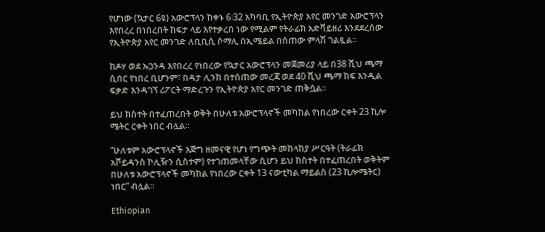የሆነው (ኳታር 6ዩ) አውሮፕላን ከቀኑ 6፡32 አካባቢ የኢትዮጵያ አየር መንገድ አውሮፕላን እየበረረ በነበረበት ከፍታ ላይ እየተቃረበ ነው የሚልም የትራፊክ አድቫይዘሪ እንደደረሰው የኢትዮጵያ አየር መንገድ ለቢቢሲ ሶማሊ በኢሜይል በሰጠው ምላሽ ገልጿል።

ከዶሃ ወደ ኡጋንዳ እየበረረ የነበረው የኳታር አውሮፕላን መጀመሪያ ላይ በ38 ሺህ ጫማ ሲበር የነበረ ቢሆንም፣ በዳታ ሊንክ በተሰጠው መረጃ ወደ 40 ሺህ ጫማ ከፍ እንዲል ፍቃድ እንዳገኘ ሪፖርት ማድረጉን የኢትዮጵያ አየር መንገድ ጠቅሷል።

ይህ ክስተት በተፈጠረበት ወቅት በሁለቱ አውሮፕላኖች መካከል የነበረው ርቀት 23 ኪሎ ሜትር ርቀት ነበር ብሏል።

“ሁለቱም አውሮፕላኖች እጅግ ዘመናዊ የሆነ የግጭት መከላከያ ሥርዓት (ትራፊክ አቮይዳንስ ኮሊዥን ሲስተም) የተገጠመላቸው ሲሆን ይህ ከስተት በተፈጠረበት ወቅትም በሁለቱ አውሮፕላኖች መካከል የነበረው ርቀት 13 ናውቲካል ማይልስ (23 ኪሎሜትር) ነበር” ብሏል።

Ethiopian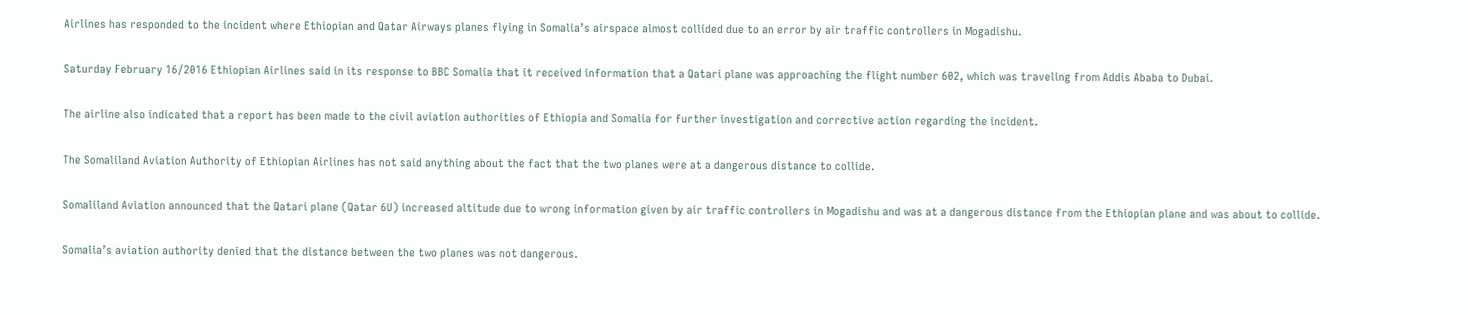Airlines has responded to the incident where Ethiopian and Qatar Airways planes flying in Somalia’s airspace almost collided due to an error by air traffic controllers in Mogadishu.

Saturday February 16/2016 Ethiopian Airlines said in its response to BBC Somalia that it received information that a Qatari plane was approaching the flight number 602, which was traveling from Addis Ababa to Dubai.

The airline also indicated that a report has been made to the civil aviation authorities of Ethiopia and Somalia for further investigation and corrective action regarding the incident.

The Somaliland Aviation Authority of Ethiopian Airlines has not said anything about the fact that the two planes were at a dangerous distance to collide.

Somaliland Aviation announced that the Qatari plane (Qatar 6U) increased altitude due to wrong information given by air traffic controllers in Mogadishu and was at a dangerous distance from the Ethiopian plane and was about to collide.

Somalia’s aviation authority denied that the distance between the two planes was not dangerous.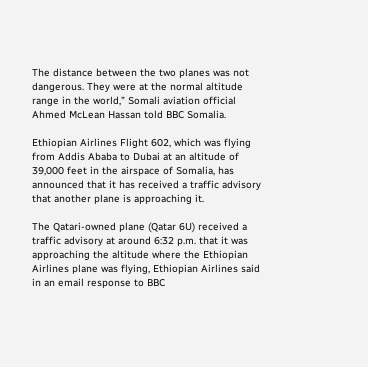The distance between the two planes was not dangerous. They were at the normal altitude range in the world,” Somali aviation official Ahmed McLean Hassan told BBC Somalia.

Ethiopian Airlines Flight 602, which was flying from Addis Ababa to Dubai at an altitude of 39,000 feet in the airspace of Somalia, has announced that it has received a traffic advisory that another plane is approaching it.

The Qatari-owned plane (Qatar 6U) received a traffic advisory at around 6:32 p.m. that it was approaching the altitude where the Ethiopian Airlines plane was flying, Ethiopian Airlines said in an email response to BBC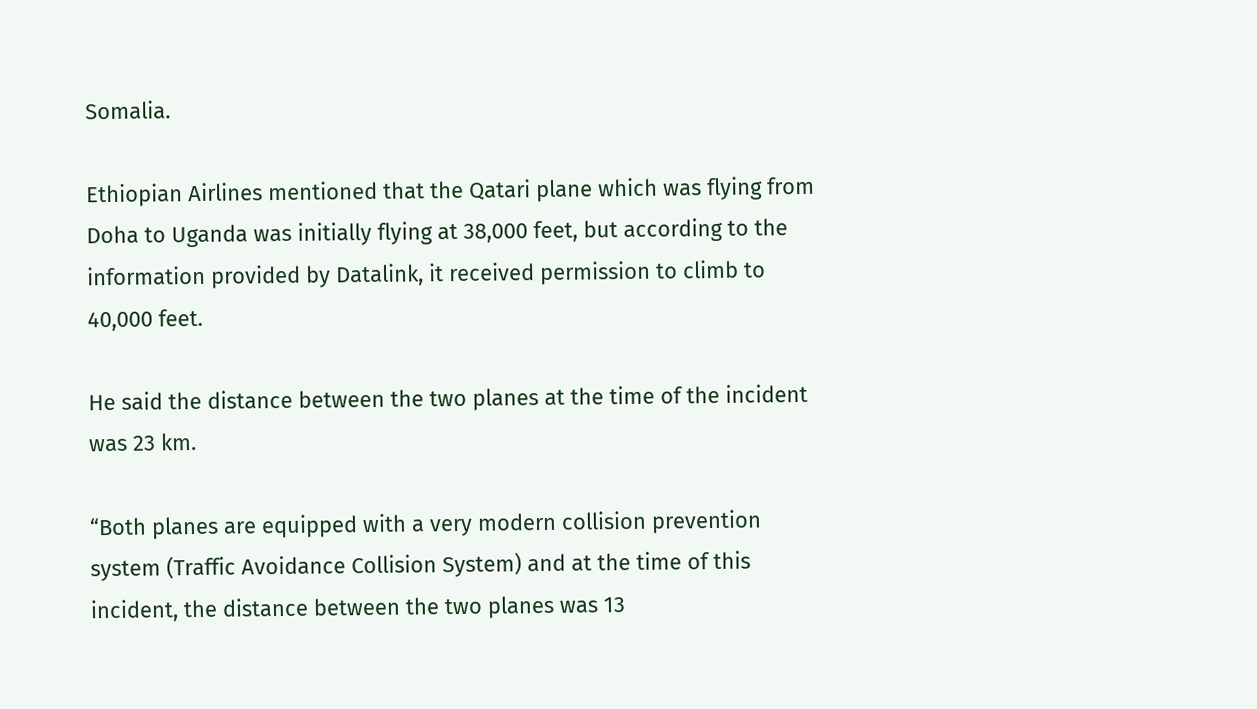Somalia.

Ethiopian Airlines mentioned that the Qatari plane which was flying from Doha to Uganda was initially flying at 38,000 feet, but according to the information provided by Datalink, it received permission to climb to 40,000 feet.

He said the distance between the two planes at the time of the incident was 23 km.

“Both planes are equipped with a very modern collision prevention system (Traffic Avoidance Collision System) and at the time of this incident, the distance between the two planes was 13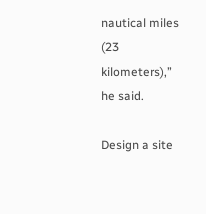nautical miles (23 kilometers),” he said.

Design a site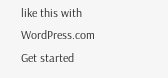like this with WordPress.com
Get started